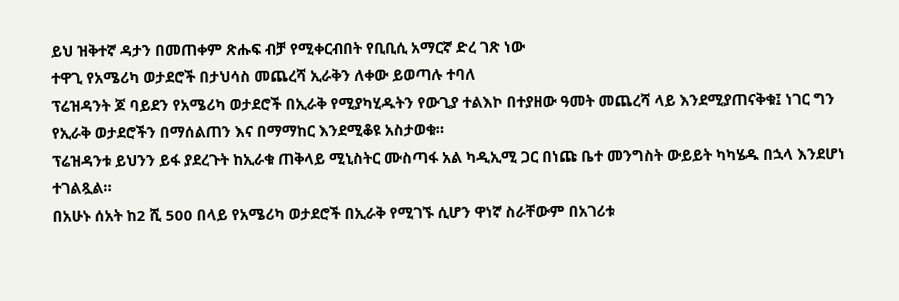ይህ ዝቅተኛ ዳታን በመጠቀም ጽሑፍ ብቻ የሚቀርብበት የቢቢሲ አማርኛ ድረ ገጽ ነው
ተዋጊ የአሜሪካ ወታደሮች በታህሳስ መጨረሻ ኢራቅን ለቀው ይወጣሉ ተባለ
ፕሬዝዳንት ጆ ባይደን የአሜሪካ ወታደሮች በኢራቅ የሚያካሂዱትን የውጊያ ተልእኮ በተያዘው ዓመት መጨረሻ ላይ እንደሚያጠናቅቁ፤ ነገር ግን የኢራቅ ወታደሮችን በማሰልጠን እና በማማከር እንደሚቆዩ አስታወቁ።
ፕሬዝዳንቱ ይህንን ይፋ ያደረጉት ከኢራቁ ጠቅላይ ሚኒስትር ሙስጣፋ አል ካዲኢሚ ጋር በነጩ ቤተ መንግስት ውይይት ካካሄዱ በኋላ እንደሆነ ተገልጿል።
በአሁኑ ሰአት ከ2 ሺ 500 በላይ የአሜሪካ ወታደሮች በኢራቅ የሚገኙ ሲሆን ዋነኛ ስራቸውም በአገሪቱ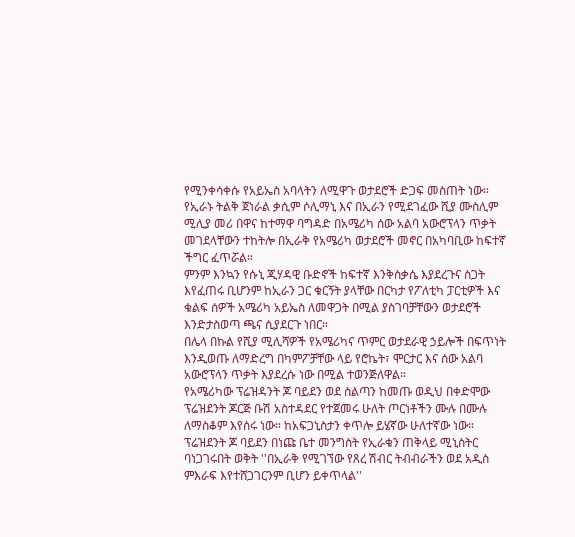የሚንቀሳቀሱ የአይኤስ አባላትን ለሚዋጉ ወታደሮች ድጋፍ መስጠት ነው።
የኢራኑ ትልቅ ጀነራል ቃሲም ሶሊማኒ እና በኢራን የሚደገፈው ሺያ ሙስሊም ሚሊያ መሪ በዋና ከተማዋ ባግዳድ በአሜሪካ ሰው አልባ አውሮፕላን ጥቃት መገደላቸውን ተከትሎ በኢራቅ የአሜሪካ ወታደሮች መኖር በአካባቢው ከፍተኛ ችግር ፈጥሯል።
ምንም እንኳን የሱኒ ጂሃዳዊ ቡድኖች ከፍተኛ እንቅስቃሴ እያደረጉና ስጋት እየፈጠሩ ቢሆንም ከኢራን ጋር ቁርኝት ያላቸው በርካታ የፖለቲካ ፓርቲዎች እና ቁልፍ ሰዎች አሜሪካ አይኤስ ለመዋጋት በሚል ያስገባቻቸውን ወታደሮች እንድታስወጣ ጫና ሲያደርጉ ነበር።
በሌላ በኩል የሺያ ሚሊሻዎች የአሜሪካና ጥምር ወታደራዊ ኃይሎች በፍጥነት እንዲወጡ ለማድረግ በካምፖቻቸው ላይ የሮኬት፣ ሞርታር እና ሰው አልባ አውሮፕላን ጥቃት እያደረሱ ነው በሚል ተወንጅለዋል።
የአሜሪካው ፕሬዝዳንት ጆ ባይደን ወደ ስልጣን ከመጡ ወዲህ በቀድሞው ፕሬዝደንት ጆርጅ ቡሽ አስተዳደር የተጀመሩ ሁለት ጦርነቶችን ሙሉ በሙሉ ለማስቆም እየሰሩ ነው። ከአፍጋኒስታን ቀጥሎ ይሄኛው ሁለተኛው ነው።
ፕሬዝደንት ጆ ባይደን በነጩ ቤተ መንግስት የኢራቁን ጠቅላይ ሚኒስትር ባነጋገሩበት ወቅት ''በኢራቅ የሚገኘው የጸረ ሽብር ትብብራችን ወደ አዲስ ምእራፍ እየተሸጋገርንም ቢሆን ይቀጥላል''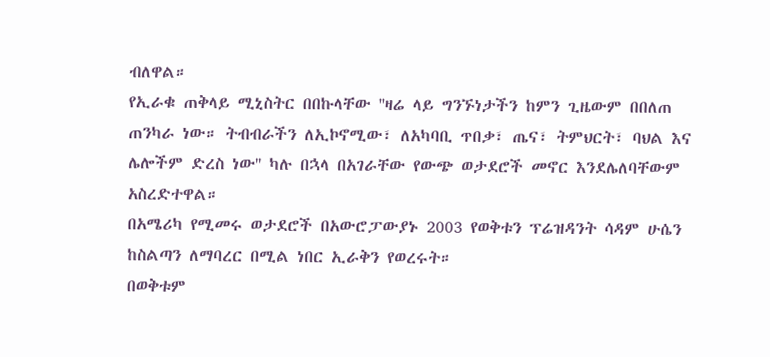ብለዋል።
የኢራቁ ጠቅላይ ሚኒስትር በበኩላቸው ''ዛሬ ላይ ግንኙነታችን ከምን ጊዜውም በበለጠ ጠንካራ ነው። ትብብራችን ለኢኮኖሚው፣ ለአካባቢ ጥበቃ፣ ጤና፣ ትምህርት፣ ባህል እና ሌሎችም ድረስ ነው'' ካሉ በኋላ በአገራቸው የውጭ ወታደሮች መኖር እንደሌለባቸውም አስረድተዋል።
በአሜሪካ የሚመሩ ወታደሮች በአውሮፓውያኑ 2003 የወቅቱን ፕሬዝዳንት ሳዳም ሁሴን ከስልጣን ለማባረር በሚል ነበር ኢራቅን የወረሩት።
በወቅቱም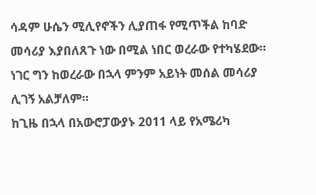ሳዳም ሁሴን ሚሊየኖችን ሊያጠፋ የሚጥችል ከባድ መሳሪያ እያበለጸጉ ነው በሚል ነበር ወረራው የተካሄደው። ነገር ግን ከወረራው በኋላ ምንም አይነት መሰል መሳሪያ ሊገኝ አልቻለም።
ከጊዜ በኋላ በአውሮፓውያኑ 2011 ላይ የአሜሪካ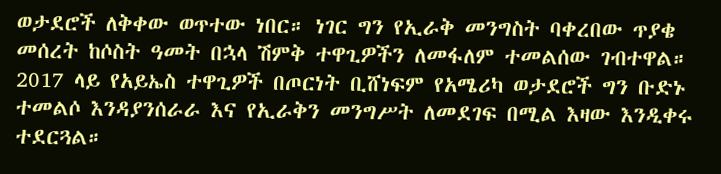ወታደሮች ለቅቀው ወጥተው ነበር። ነገር ግን የኢራቅ መንግስት ባቀረበው ጥያቄ መሰረት ከሶስት ዓመት በኋላ ሽምቅ ተዋጊዎችን ለመፋለም ተመልሰው ገብተዋል።
2017 ላይ የአይኤስ ተዋጊዎች በጦርነት ቢሸነፍም የአሜሪካ ወታደሮች ግን ቡድኑ ተመልሶ እንዳያንሰራራ እና የኢራቅን መንግሥት ለመደገፍ በሚል እዛው እንዲቀሩ ተደርጓል።